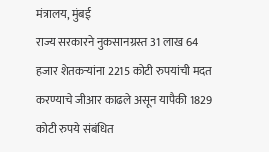मंत्रालय, मुंबई
राज्य सरकारने नुकसानग्रस्त 31 लाख 64 हजार शेतकऱ्यांना 2215 कोटी रुपयांची मदत करण्याचे जीआर काढले असून यापैकी 1829 कोटी रुपये संबंधित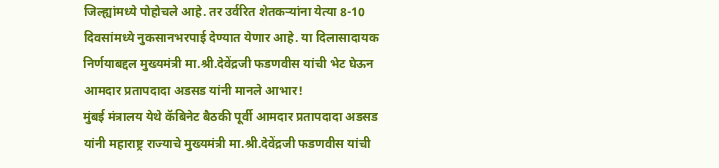जिल्ह्यांमध्ये पोहोचले आहे. तर उर्वरित शेतकऱ्यांना येत्या 8-10 दिवसांमध्ये नुकसानभरपाई देण्यात येणार आहे. या दिलासादायक निर्णयाबद्दल मुख्यमंत्री मा.श्री.देवेंद्रजी फडणवीस यांची भेट घेऊन आमदार प्रतापदादा अडसड यांनी मानले आभार!
मुंबई मंत्रालय येथे कॅबिनेट बैठकी पूर्वी आमदार प्रतापदादा अडसड यांनी महाराष्ट्र राज्याचे मुख्यमंत्री मा.श्री.देवेंद्रजी फडणवीस यांची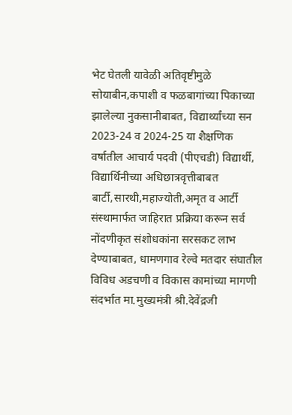भेट घेतली यावेळी अतिवृष्टीमुळे सोयाबीन,कपाशी व फळबागांच्या पिकाच्या झालेल्या नुकसानीबाबत, विद्यार्थ्यांच्या सन 2023-24 व 2024-25 या शैक्षणिक वर्षातील आचार्य पदवी (पीएचडी) विद्यार्थी, विद्यार्थिनीच्या अधिछात्रवृत्तीबाबत बार्टी,सारथी,महाज्योती,अमृत व आर्टी संस्थामार्फत जाहिरात प्रक्रिया करून सर्व नोंदणीकृत संशोधकांना सरसकट लाभ देण्याबाबत, धामणगाव रेल्वे मतदार संघातील विविध अडचणी व विकास कामांच्या मागणी संदर्भात मा.मुख्यमंत्री श्री.देवेंद्रजी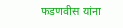फडणवीस यांना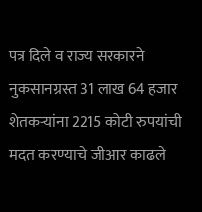पत्र दिले व राज्य सरकारने नुकसानग्रस्त 31 लाख 64 हजार शेतकऱ्यांना 2215 कोटी रुपयांची मदत करण्याचे जीआर काढले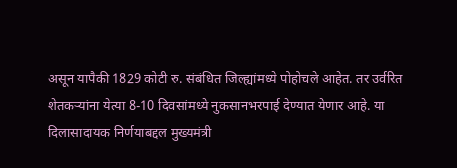असून यापैकी 1829 कोटी रु. संबंधित जिल्ह्यांमध्ये पोहोचले आहेत. तर उर्वरित शेतकऱ्यांना येत्या 8-10 दिवसांमध्ये नुकसानभरपाई देण्यात येणार आहे. या दिलासादायक निर्णयाबद्दल मुख्यमंत्री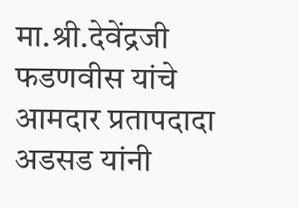मा.श्री.देवेंद्रजी फडणवीस यांचे आमदार प्रतापदादा अडसड यांनी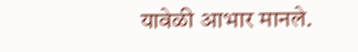यावेळी आभार मानले.